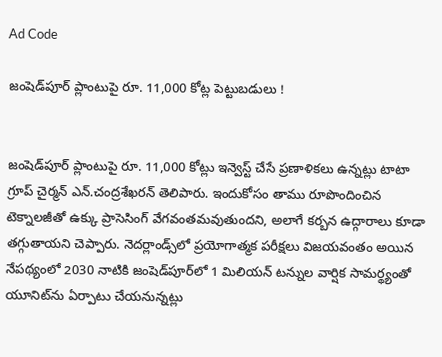Ad Code

జంషెడ్‌పూర్‌ ప్లాంటుపై రూ. 11,000 కోట్ల పెట్టుబడులు !


జంషెడ్‌పూర్‌ ప్లాంటుపై రూ. 11,000 కోట్లు ఇన్వెస్ట్‌ చేసే ప్రణాళికలు ఉన్నట్లు టాటా గ్రూప్‌ చైర్మన్‌ ఎన్‌.చంద్రశేఖరన్‌ తెలిపారు. ఇందుకోసం తాము రూపొందించిన టెక్నాలజీతో ఉక్కు ప్రాసెసింగ్‌ వేగవంతమవుతుందని, అలాగే కర్బన ఉద్గారాలు కూడా తగ్గుతాయని చెప్పారు. నెదర్లాండ్స్‌లో ప్రయోగాత్మక పరీక్షలు విజయవంతం అయిన నేపథ్యంలో 2030 నాటికి జంషెడ్‌పూర్‌లో 1 మిలియన్‌ టన్నుల వార్షిక సామర్థ్యంతో యూనిట్‌ను ఏర్పాటు చేయనున్నట్లు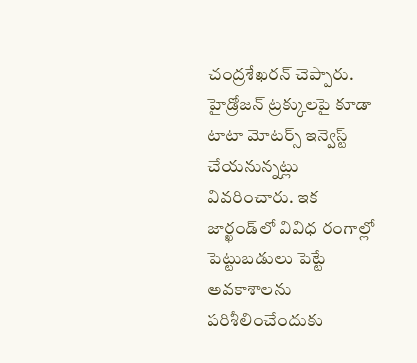చంద్రశేఖరన్‌ చెప్పారు. హైడ్రోజన్‌ ట్రక్కులపై కూడా టాటా మోటర్స్‌ ఇన్వెస్ట్‌ చేయనున్నట్లు వివరించారు. ఇక జార్ఖండ్‌లో వివిధ రంగాల్లో పెట్టుబడులు పెట్టే అవకాశాలను పరిశీలించేందుకు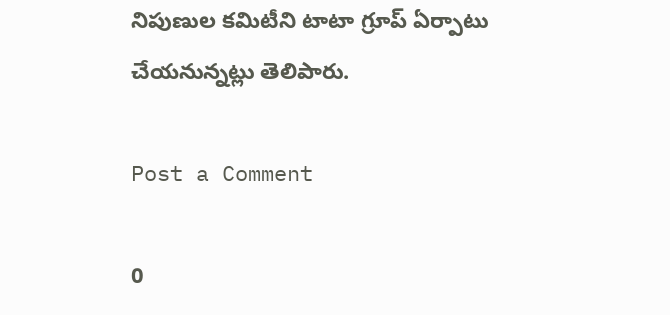నిపుణుల కమిటీని టాటా గ్రూప్‌ ఏర్పాటు చేయనున్నట్లు తెలిపారు.

Post a Comment

0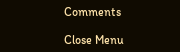Comments

Close Menu